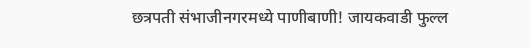छत्रपती संभाजीनगरमध्ये पाणीबाणी! जायकवाडी फुल्ल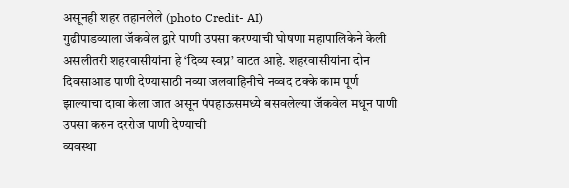असूनही शहर तहानलेले (photo Credit- AI)
गुढीपाडव्याला जॅकवेल द्वारे पाणी उपसा करण्याची घोषणा महापालिकेने केली असलीतरी शहरवासीयांना हे ‘दिव्य स्वप्न’ वाटत आहे. शहरवासीयांना दोन दिवसाआड पाणी देण्यासाठी नव्या जलवाहिनीचे नव्वद टक्के काम पूर्ण झाल्याचा दावा केला जात असून पंपहाऊसमध्ये बसवलेल्या जॅकवेल मधून पाणी उपसा करुन दररोज पाणी देण्याची
व्यवस्था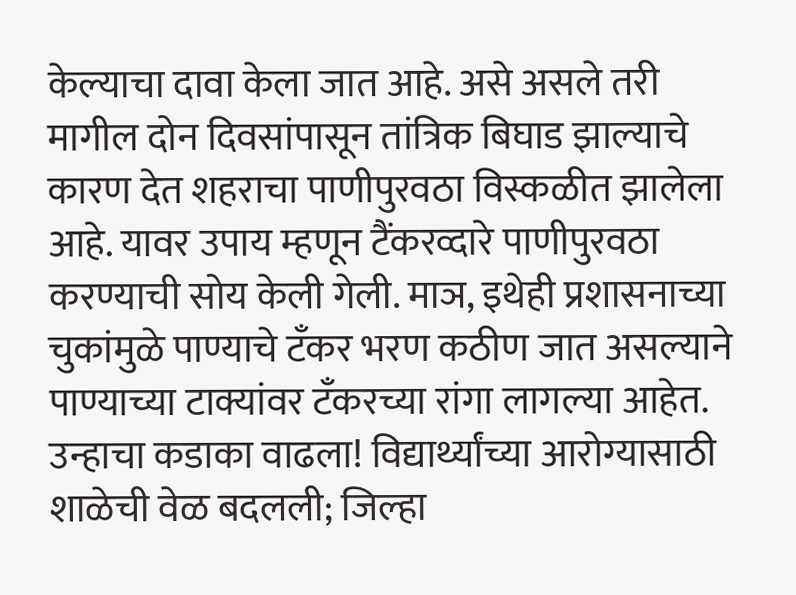केल्याचा दावा केला जात आहे. असे असले तरी मागील दोन दिवसांपासून तांत्रिक बिघाड झाल्याचे कारण देत शहराचा पाणीपुरवठा विस्कळीत झालेला आहे. यावर उपाय म्हणून टैंकरव्दारे पाणीपुरवठा करण्याची सोय केली गेली. माञ, इथेही प्रशासनाच्या चुकांमुळे पाण्याचे टँकर भरण कठीण जात असल्याने पाण्याच्या टाक्यांवर टँकरच्या रांगा लागल्या आहेत.
उन्हाचा कडाका वाढला! विद्यार्थ्यांच्या आरोग्यासाठी शाळेची वेळ बदलली; जिल्हा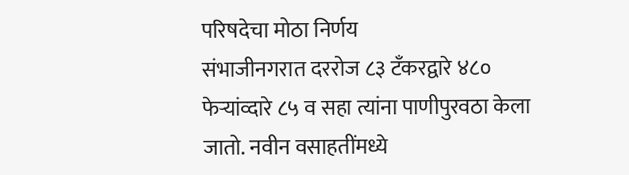परिषदेचा मोठा निर्णय
संभाजीनगरात दररोज ८३ टँकरद्वारे ४८० फेऱ्यांव्दारे ८५ व सहा त्यांना पाणीपुरवठा केला जातो. नवीन वसाहतींमध्ये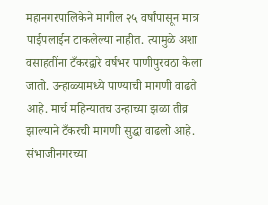महानगरपालिकेने मागील २५ वर्षांपासून मात्र पाईपलाईन टाकलेल्या नाहीत. त्यामुळे अशा वसाहतींना टँकरद्वारे वर्षभर पाणीपुरवठा केला जातो. उन्हाळ्यामध्ये पाण्याची मागणी वाढते आहे. मार्च महिन्यातच उन्हाच्या झळा तीव्र झाल्याने टँकरची मागणी सुद्धा वाढलो आहे.
संभाजीनगरच्या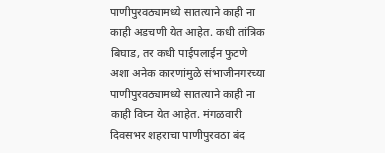पाणीपुरवठ्यामध्ये सातत्याने काही ना काही अडचणी येत आहेत. कधी तांत्रिक बिघाड, तर कधी पाईपलाईन फुटणे अशा अनेक कारणांमुळे संभाजीनगरच्या पाणीपुरवठ्यामध्ये सातत्याने काही ना काही विघ्न येत आहेत. मंगळवारी दिवसभर शहराचा पाणीपुरवठा बंद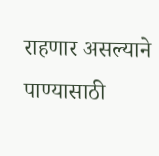राहणार असल्याने पाण्यासाठी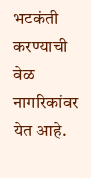भटकंती करण्याची वेळ नागरिकांवर येत आहे.